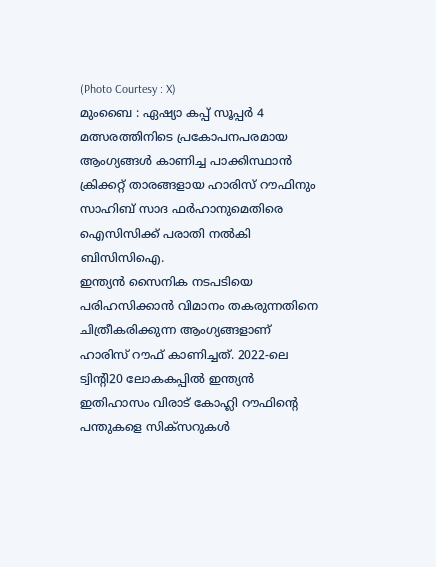(Photo Courtesy : X)
മുംബൈ : ഏഷ്യാ കപ്പ് സൂപ്പർ 4 മത്സരത്തിനിടെ പ്രകോപനപരമായ ആംഗ്യങ്ങൾ കാണിച്ച പാക്കിസ്ഥാൻ ക്രിക്കറ്റ് താരങ്ങളായ ഹാരിസ് റൗഫിനും സാഹിബ് സാദ ഫർഹാനുമെതിരെ ഐസിസിക്ക് പരാതി നൽകി ബിസിസിഐ.
ഇന്ത്യൻ സൈനിക നടപടിയെ പരിഹസിക്കാൻ വിമാനം തകരുന്നതിനെ ചിത്രീകരിക്കുന്ന ആംഗ്യങ്ങളാണ് ഹാരിസ് റൗഫ് കാണിച്ചത്. 2022-ലെ ട്വിൻ്റി20 ലോകകപ്പിൽ ഇന്ത്യൻ ഇതിഹാസം വിരാട് കോഹ്ലി റൗഫിൻ്റെ പന്തുകളെ സിക്സറുകൾ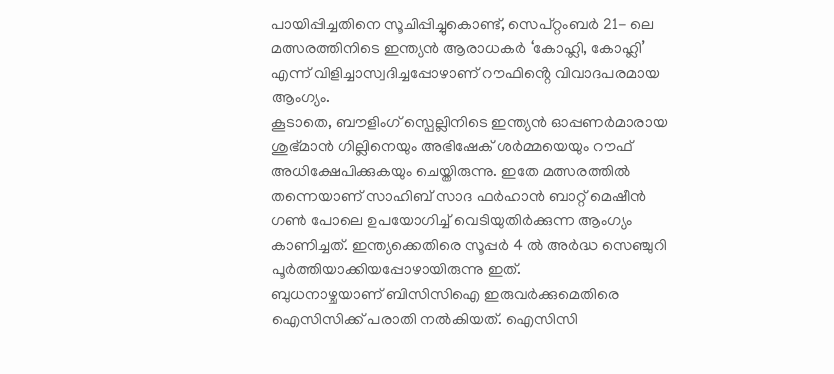പായിപ്പിച്ചതിനെ സൂചിപ്പിച്ചുകൊണ്ട്, സെപ്റ്റംബർ 21- ലെ മത്സരത്തിനിടെ ഇന്ത്യൻ ആരാധകർ ‘കോഹ്ലി, കോഹ്ലി’ എന്ന് വിളിച്ചാസ്വദിച്ചപ്പോഴാണ് റൗഫിൻ്റെ വിവാദപരമായ ആംഗ്യം.
കൂടാതെ, ബൗളിംഗ് സ്പെല്ലിനിടെ ഇന്ത്യൻ ഓപ്പണർമാരായ ശുഭ്മാൻ ഗില്ലിനെയും അഭിഷേക് ശർമ്മയെയും റൗഫ് അധിക്ഷേപിക്കുകയും ചെയ്തിരുന്നു. ഇതേ മത്സരത്തിൽ തന്നെയാണ് സാഹിബ് സാദ ഫർഹാൻ ബാറ്റ് മെഷീൻ ഗൺ പോലെ ഉപയോഗിച്ച് വെടിയുതിർക്കുന്ന ആംഗ്യം കാണിച്ചത്. ഇന്ത്യക്കെതിരെ സൂപ്പർ 4 ൽ അർദ്ധ സെഞ്ചുറി പൂർത്തിയാക്കിയപ്പോഴായിരുന്നു ഇത്.
ബുധനാഴ്ചയാണ് ബിസിസിഐ ഇരുവർക്കുമെതിരെ ഐസിസിക്ക് പരാതി നൽകിയത്. ഐസിസി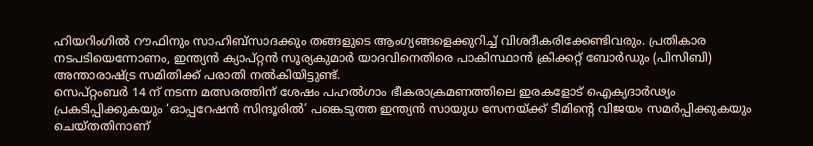ഹിയറിംഗിൽ റൗഫിനും സാഹിബ്സാദക്കും തങ്ങളുടെ ആംഗ്യങ്ങളെക്കുറിച്ച് വിശദീകരിക്കേണ്ടിവരും. പ്രതികാര നടപടിയെന്നോണം, ഇന്ത്യൻ ക്യാപ്റ്റൻ സൂര്യകുമാർ യാദവിനെതിരെ പാകിസ്ഥാൻ ക്രിക്കറ്റ് ബോർഡും (പിസിബി) അന്താരാഷ്ട്ര സമിതിക്ക് പരാതി നൽകിയിട്ടുണ്ട്.
സെപ്റ്റംബർ 14 ന് നടന്ന മത്സരത്തിന് ശേഷം പഹൽഗാം ഭീകരാക്രമണത്തിലെ ഇരകളോട് ഐക്യദാർഢ്യം പ്രകടിപ്പിക്കുകയും ‘ഓപ്പറേഷൻ സിന്ദൂരിൽ’ പങ്കെടുത്ത ഇന്ത്യൻ സായുധ സേനയ്ക്ക് ടീമിൻ്റെ വിജയം സമർപ്പിക്കുകയും ചെയ്തതിനാണ്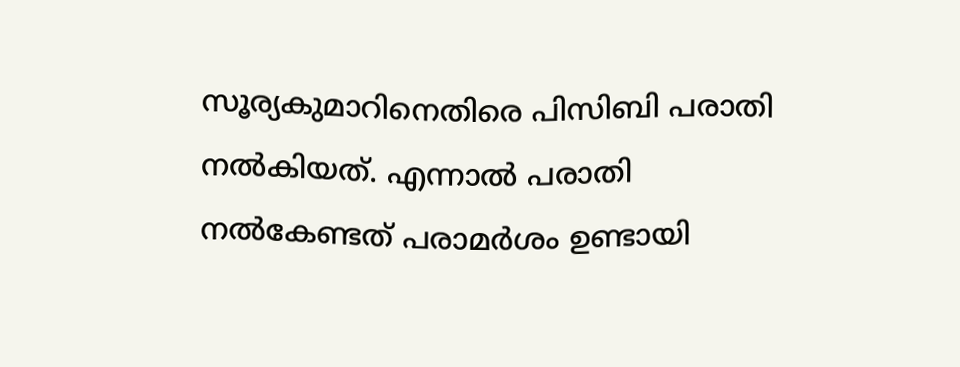സൂര്യകുമാറിനെതിരെ പിസിബി പരാതി നൽകിയത്. എന്നാൽ പരാതി നൽകേണ്ടത് പരാമർശം ഉണ്ടായി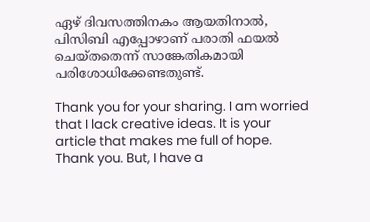ഏഴ് ദിവസത്തിനകം ആയതിനാൽ, പിസിബി എപ്പോഴാണ് പരാതി ഫയൽ ചെയ്തതെന്ന് സാങ്കേതികമായി പരിശോധിക്കേണ്ടതുണ്ട്.

Thank you for your sharing. I am worried that I lack creative ideas. It is your article that makes me full of hope. Thank you. But, I have a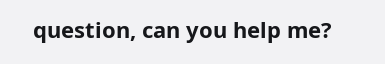question, can you help me?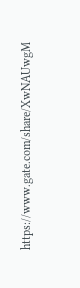https://www.gate.com/share/XwNAUwgM